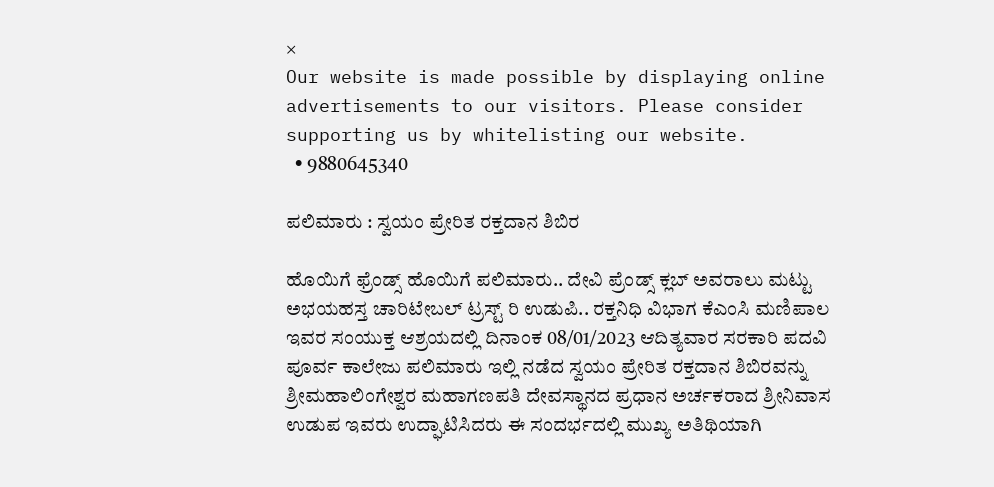×
Our website is made possible by displaying online advertisements to our visitors. Please consider supporting us by whitelisting our website.
  • 9880645340

ಪಲಿಮಾರು : ಸ್ವಯಂ ಪ್ರೇರಿತ ರಕ್ತದಾನ ಶಿಬಿರ

ಹೊಯಿಗೆ ಫ್ರೆಂಡ್ಸ್ ಹೊಯಿಗೆ ಪಲಿಮಾರು.. ದೇವಿ ಪ್ರೆಂಡ್ಸ್ ಕ್ಲಬ್ ಅವರಾಲು ಮಟ್ಟು ಅಭಯಹಸ್ತ ಚಾರಿಟೇಬಲ್ ಟ್ರಸ್ಟ್ ರಿ ಉಡುಪಿ.. ರಕ್ತನಿಧಿ ವಿಭಾಗ ಕೆಎಂಸಿ ಮಣಿಪಾಲ ಇವರ ಸಂಯುಕ್ತ ಆಶ್ರಯದಲ್ಲಿ ದಿನಾಂಕ 08/01/2023 ಆದಿತ್ಯವಾರ ಸರಕಾರಿ ಪದವಿ ಪೂರ್ವ ಕಾಲೇಜು ಪಲಿಮಾರು ಇಲ್ಲಿ ನಡೆದ ಸ್ವಯಂ ಪ್ರೇರಿತ ರಕ್ತದಾನ ಶಿಬಿರವನ್ನು ಶ್ರೀಮಹಾಲಿಂಗೇಶ್ವರ ಮಹಾಗಣಪತಿ ದೇವಸ್ಥಾನದ ಪ್ರಧಾನ ಅರ್ಚಕರಾದ ಶ್ರೀನಿವಾಸ ಉಡುಪ ಇವರು ಉದ್ಘಾಟಿಸಿದರು ಈ ಸಂದರ್ಭದಲ್ಲಿ ಮುಖ್ಯ ಅತಿಥಿಯಾಗಿ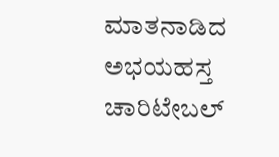ಮಾತನಾಡಿದ ಅಭಯಹಸ್ತ ಚಾರಿಟೇಬಲ್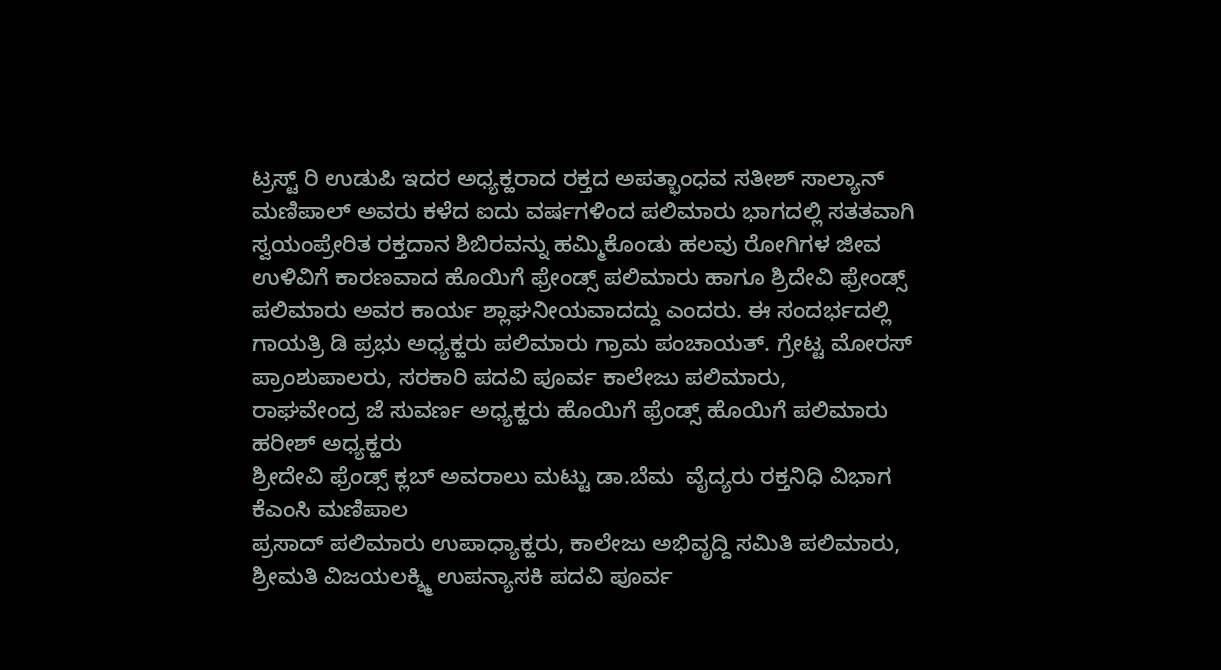ಟ್ರಸ್ಟ್ ರಿ ಉಡುಪಿ ಇದರ ಅಧ್ಯಕ್ಹರಾದ ರಕ್ತದ ಅಪತ್ಭಾಂಧವ ಸತೀಶ್ ಸಾಲ್ಯಾನ್‌ ಮಣಿಪಾಲ್ ಅವರು ಕಳೆದ ಐದು ವರ್ಷಗಳಿಂದ ಪಲಿಮಾರು ಭಾಗದಲ್ಲಿ ಸತತವಾಗಿ ಸ್ವಯಂಪ್ರೇರಿತ ರಕ್ತದಾನ ಶಿಬಿರವನ್ನು ಹಮ್ಮಿಕೊಂಡು ಹಲವು ರೋಗಿಗಳ ಜೀವ ಉಳಿವಿಗೆ ಕಾರಣವಾದ ಹೊಯಿಗೆ ಫ್ರೇಂಡ್ಸ್ ಪಲಿಮಾರು ಹಾಗೂ ಶ್ರಿದೇವಿ ಫ್ರೇಂಡ್ಸ್ ಪಲಿಮಾರು ಅವರ ಕಾರ್ಯ ಶ್ಲಾಘನೀಯವಾದದ್ದು ಎಂದರು. ಈ ಸಂದರ್ಭದಲ್ಲಿ ಗಾಯತ್ರಿ ಡಿ ಪ್ರಭು ಅಧ್ಯಕ್ಹರು ಪಲಿಮಾರು ಗ್ರಾಮ ಪಂಚಾಯತ್. ಗ್ರೇಟ್ಟ ಮೋರಸ್ ಪ್ರಾಂಶುಪಾಲರು, ಸರಕಾರಿ ಪದವಿ ಪೂರ್ವ ಕಾಲೇಜು ಪಲಿಮಾರು,
ರಾಘವೇಂದ್ರ ಜೆ ಸುವರ್ಣ ಅಧ್ಯಕ್ಹರು ಹೊಯಿಗೆ ಫ್ರೆಂಡ್ಸ್ ಹೊಯಿಗೆ ಪಲಿಮಾರು ಹರೀಶ್ ಅಧ್ಯಕ್ಹರು
ಶ್ರೀದೇವಿ ಫ್ರೆಂಡ್ಸ್ ಕ್ಲಬ್ ಅವರಾಲು‌ ಮಟ್ಟು ಡಾ.ಬೆಮ  ವೈದ್ಯರು ರಕ್ತನಿಧಿ ವಿಭಾಗ ಕೆಎಂಸಿ ಮಣಿಪಾಲ
ಪ್ರಸಾದ್ ಪಲಿಮಾರು ಉಪಾಧ್ಯಾಕ್ಹರು, ಕಾಲೇಜು ಅಭಿವೃದ್ದಿ ಸಮಿತಿ ಪಲಿಮಾರು, ಶ್ರೀಮತಿ ವಿಜಯಲಕ್ಶ್ಮಿ ಉಪನ್ಯಾಸಕಿ ಪದವಿ ಪೂರ್ವ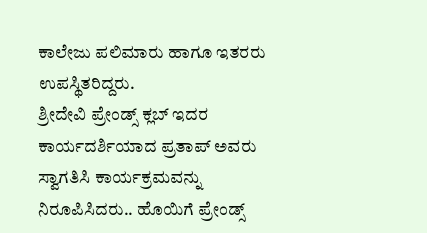ಕಾಲೇಜು ಪಲಿಮಾರು ಹಾಗೂ ಇತರರು ಉಪಸ್ಥಿತರಿದ್ದರು.
ಶ್ರೀದೇವಿ ಪ್ರೇಂಡ್ಸ್ ಕ್ಲಬ್ ಇದರ ಕಾರ್ಯದರ್ಶಿಯಾದ ಪ್ರತಾಪ್ ಅವರು ಸ್ವಾಗತಿಸಿ ಕಾರ್ಯಕ್ರಮವನ್ನು ನಿರೂಪಿಸಿದರು.. ಹೊಯಿಗೆ ಪ್ರೇಂಡ್ಸ್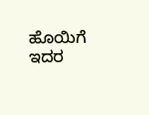ಹೊಯಿಗೆ ಇದರ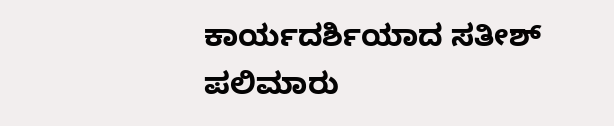ಕಾರ್ಯದರ್ಶಿಯಾದ ಸತೀಶ್ ಪಲಿಮಾರು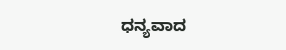ಧನ್ಯವಾದ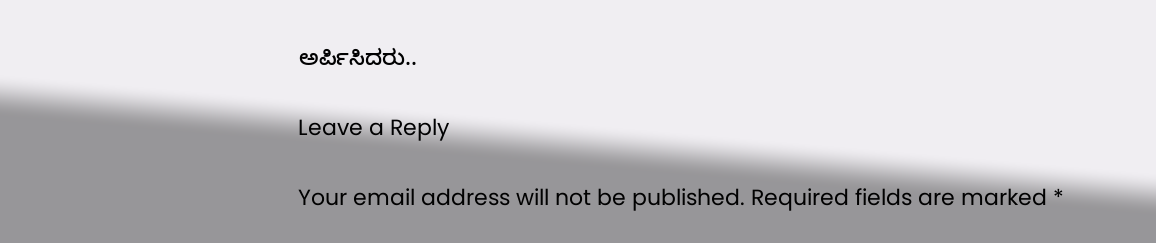ಅರ್ಪಿಸಿದರು..

Leave a Reply

Your email address will not be published. Required fields are marked *